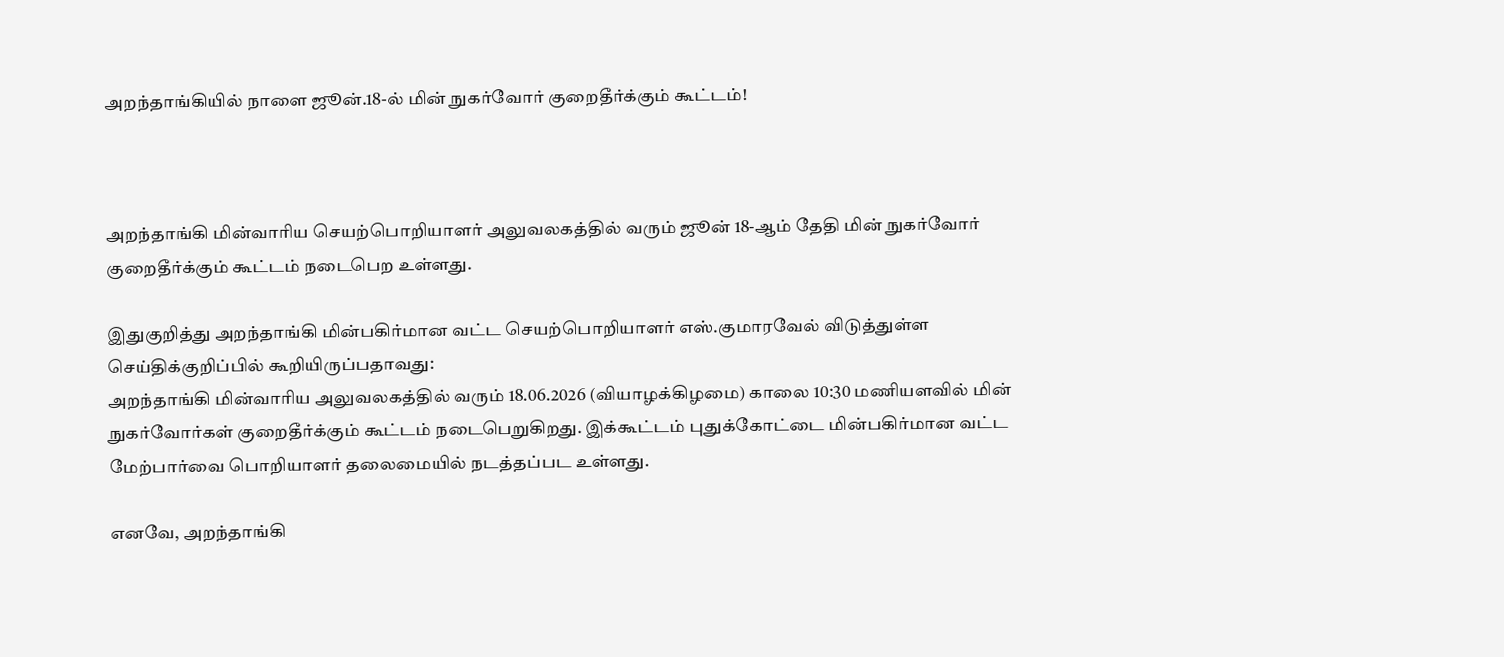அறந்தாங்கியில் நாளை ஜூன்.18-ல் மின் நுகர்வோர் குறைதீர்க்கும் கூட்டம்!



அறந்தாங்கி மின்வாரிய செயற்பொறியாளர் அலுவலகத்தில் வரும் ஜூன் 18-ஆம் தேதி மின் நுகர்வோர் குறைதீர்க்கும் கூட்டம் நடைபெற உள்ளது.

இதுகுறித்து அறந்தாங்கி மின்பகிர்மான வட்ட செயற்பொறியாளர் எஸ்.குமாரவேல் விடுத்துள்ள செய்திக்குறிப்பில் கூறியிருப்பதாவது:
அறந்தாங்கி மின்வாரிய அலுவலகத்தில் வரும் 18.06.2026 (வியாழக்கிழமை) காலை 10:30 மணியளவில் மின் நுகர்வோர்கள் குறைதீர்க்கும் கூட்டம் நடைபெறுகிறது. இக்கூட்டம் புதுக்கோட்டை மின்பகிர்மான வட்ட மேற்பார்வை பொறியாளர் தலைமையில் நடத்தப்பட உள்ளது.

எனவே, அறந்தாங்கி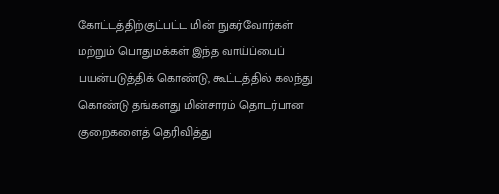கோட்டத்திற்குட்பட்ட மின் நுகர்வோர்கள் மற்றும் பொதுமக்கள் இந்த வாய்ப்பைப் பயன்படுத்திக் கொண்டு, கூட்டத்தில் கலந்து கொண்டு தங்களது மின்சாரம் தொடர்பான குறைகளைத் தெரிவித்து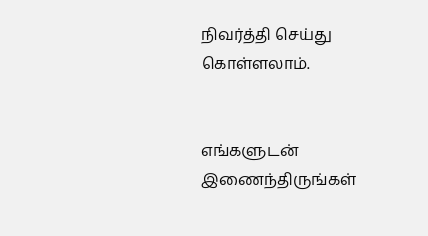நிவர்த்தி செய்து கொள்ளலாம்.


எங்களுடன் இணைந்திருங்கள்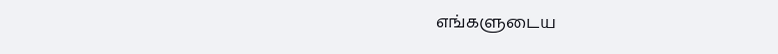எங்களுடைய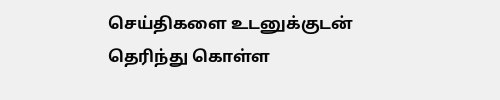செய்திகளை உடனுக்குடன் தெரிந்து கொள்ள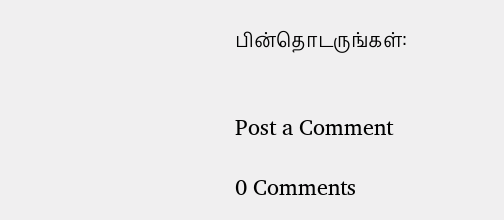பின்தொடருங்கள்:


Post a Comment

0 Comments